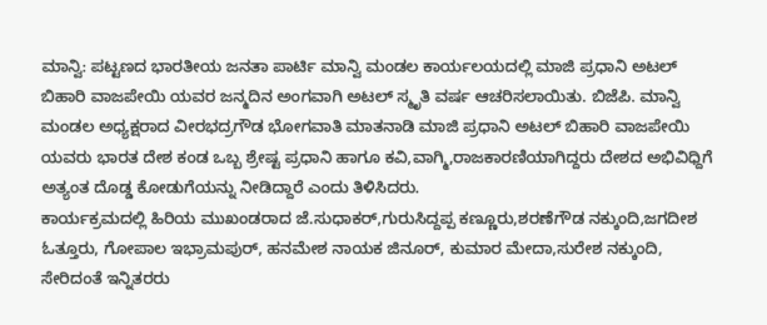ಮಾನ್ವಿ: ಪಟ್ಟಣದ ಭಾರತೀಯ ಜನತಾ ಪಾರ್ಟಿ ಮಾನ್ವಿ ಮಂಡಲ ಕಾರ್ಯಲಯದಲ್ಲಿ ಮಾಜಿ ಪ್ರಧಾನಿ ಅಟಲ್ ಬಿಹಾರಿ ವಾಜಪೇಯಿ ಯವರ ಜನ್ಮದಿನ ಅಂಗವಾಗಿ ಅಟಲ್ ಸ್ಮೃತಿ ವರ್ಷ ಆಚರಿಸಲಾಯಿತು. ಬಿಜೆಪಿ. ಮಾನ್ವಿ ಮಂಡಲ ಅಧ್ಯಕ್ಷರಾದ ವೀರಭದ್ರಗೌಡ ಭೋಗವಾತಿ ಮಾತನಾಡಿ ಮಾಜಿ ಪ್ರಧಾನಿ ಅಟಲ್ ಬಿಹಾರಿ ವಾಜಪೇಯಿ ಯವರು ಭಾರತ ದೇಶ ಕಂಡ ಒಬ್ಬ ಶ್ರೇಷ್ಟ ಪ್ರಧಾನಿ ಹಾಗೂ ಕವಿ,ವಾಗ್ಮಿ,ರಾಜಕಾರಣಿಯಾಗಿದ್ದರು ದೇಶದ ಅಭಿವಿಧ್ದಿಗೆ ಅತ್ಯಂತ ದೊಡ್ಡ ಕೋಡುಗೆಯನ್ನು ನೀಡಿದ್ದಾರೆ ಎಂದು ತಿಳಿಸಿದರು.
ಕಾರ್ಯಕ್ರಮದಲ್ಲಿ ಹಿರಿಯ ಮುಖಂಡರಾದ ಜೆ.ಸುಧಾಕರ್,ಗುರುಸಿದ್ದಪ್ಪ ಕಣ್ಣೂರು,ಶರಣೆಗೌಡ ನಕ್ಕುಂದಿ,ಜಗದೀಶ ಓತ್ತೂರು, ಗೋಪಾಲ ಇಭ್ರಾಮಪುರ್, ಹನಮೇಶ ನಾಯಕ ಜಿನೂರ್, ಕುಮಾರ ಮೇದಾ,ಸುರೇಶ ನಕ್ಕುಂದಿ, ಸೇರಿದಂತೆ ಇನ್ನಿತರರು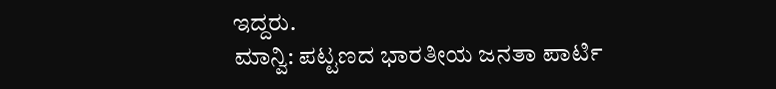ಇದ್ದರು.
ಮಾನ್ವಿ: ಪಟ್ಟಣದ ಭಾರತೀಯ ಜನತಾ ಪಾರ್ಟಿ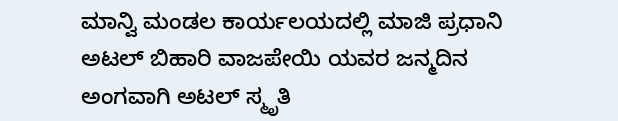ಮಾನ್ವಿ ಮಂಡಲ ಕಾರ್ಯಲಯದಲ್ಲಿ ಮಾಜಿ ಪ್ರಧಾನಿ ಅಟಲ್ ಬಿಹಾರಿ ವಾಜಪೇಯಿ ಯವರ ಜನ್ಮದಿನ ಅಂಗವಾಗಿ ಅಟಲ್ ಸ್ಮೃತಿ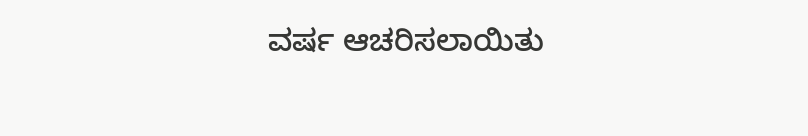ವರ್ಷ ಆಚರಿಸಲಾಯಿತು